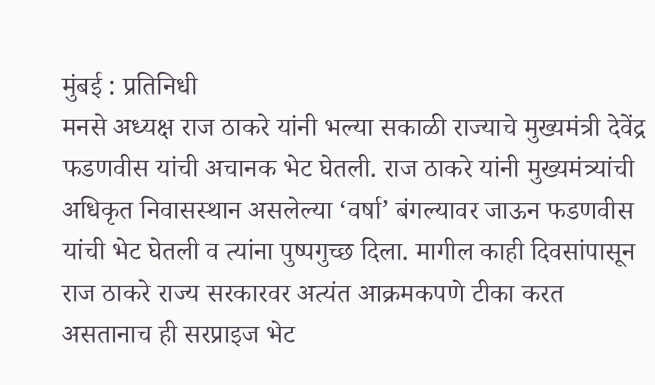मुंबई : प्रतिनिधी
मनसे अध्यक्ष राज ठाकरे यांनी भल्या सकाळी राज्याचे मुख्यमंत्री देवेंद्र फडणवीस यांची अचानक भेट घेतली. राज ठाकरे यांनी मुख्यमंत्र्यांची अधिकृत निवासस्थान असलेल्या ‘वर्षा’ बंगल्यावर जाऊन फडणवीस यांची भेट घेतली व त्यांना पुष्पगुच्छ दिला. मागील काही दिवसांपासून राज ठाकरे राज्य सरकारवर अत्यंत आक्रमकपणे टीका करत असतानाच ही सरप्राइज भेट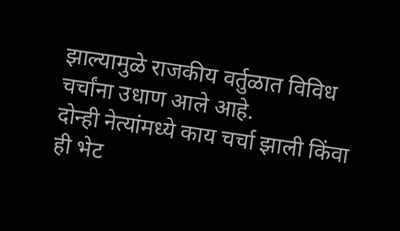झाल्यामुळे राजकीय वर्तुळात विविध चर्चांना उधाण आले आहे.
दोन्ही नेत्यांमध्ये काय चर्चा झाली किंवा ही भेट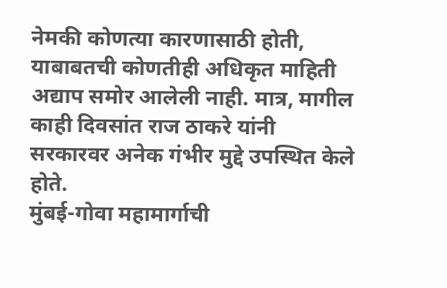नेमकी कोणत्या कारणासाठी होती, याबाबतची कोणतीही अधिकृत माहिती अद्याप समोर आलेली नाही. मात्र, मागील काही दिवसांत राज ठाकरे यांनी सरकारवर अनेक गंभीर मुद्दे उपस्थित केले होते.
मुंबई-गोवा महामार्गाची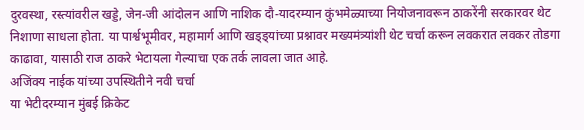दुरवस्था, रस्त्यांवरील खड्डे, जेन-जी आंदोलन आणि नाशिक दौ-यादरम्यान कुंभमेळ्याच्या नियोजनावरून ठाकरेंनी सरकारवर थेट निशाणा साधला होता. या पार्श्वभूमीवर, महामार्ग आणि खड्ड्यांच्या प्रश्नावर मख्यमंत्र्यांशी थेट चर्चा करून लवकरात लवकर तोडगा काढावा, यासाठी राज ठाकरे भेटायला गेल्याचा एक तर्क लावला जात आहे.
अजिंक्य नाईक यांच्या उपस्थितीने नवी चर्चा
या भेटीदरम्यान मुंबई क्रिकेट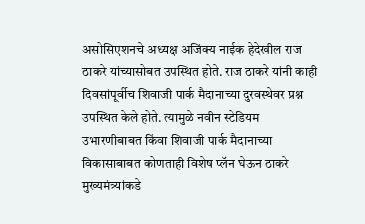असोसिएशनचे अध्यक्ष अजिंक्य नाईक हेदेखील राज ठाकरे यांच्यासोबत उपस्थित होते. राज ठाकरे यांनी काही दिवसांपूर्वीच शिवाजी पार्क मैदानाच्या दुरवस्थेवर प्रश्न उपस्थित केले होते. त्यामुळे नवीन स्टेडियम उभारणीबाबत किंवा शिवाजी पार्क मैदानाच्या विकासाबाबत कोणताही विशेष प्लॅन घेऊन ठाकरे मुख्यमंत्र्यांकडे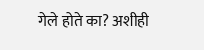गेले होते का? अशीही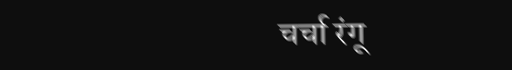चर्चा रंगू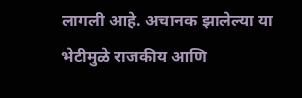लागली आहे. अचानक झालेल्या या भेटीमुळे राजकीय आणि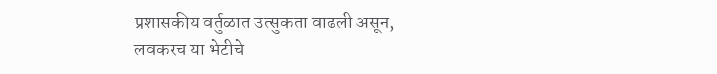प्रशासकीय वर्तुळात उत्सुकता वाढली असून, लवकरच या भेटीचे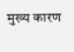मुख्य कारण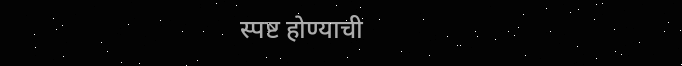स्पष्ट होण्याची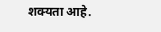शक्यता आहे.